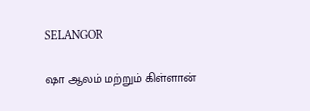SELANGOR

ஷா ஆலம் மற்றும் கிள்ளான்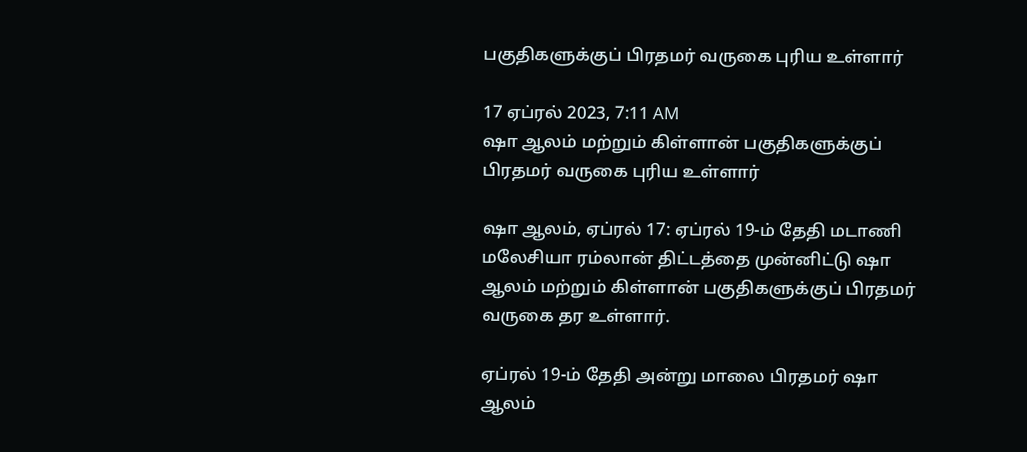பகுதிகளுக்குப் பிரதமர் வருகை புரிய உள்ளார்

17 ஏப்ரல் 2023, 7:11 AM
ஷா ஆலம் மற்றும் கிள்ளான் பகுதிகளுக்குப் பிரதமர் வருகை புரிய உள்ளார்

ஷா ஆலம், ஏப்ரல் 17: ஏப்ரல் 19-ம் தேதி மடாணி மலேசியா ரம்லான் திட்டத்தை முன்னிட்டு ஷா ஆலம் மற்றும் கிள்ளான் பகுதிகளுக்குப் பிரதமர் வருகை தர உள்ளார்.

ஏப்ரல் 19-ம் தேதி அன்று மாலை பிரதமர் ஷா ஆலம்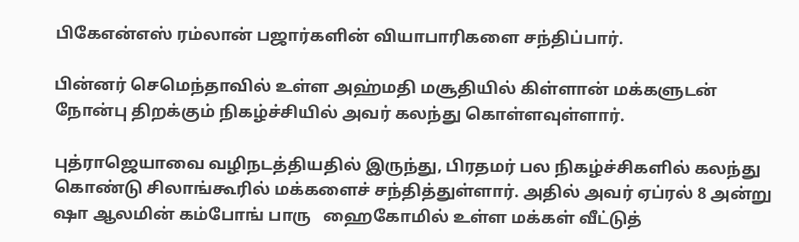பிகேஎன்எஸ் ரம்லான் பஜார்களின் வியாபாரிகளை சந்திப்பார்.

பின்னர் செமெந்தாவில் உள்ள அஹ்மதி மசூதியில் கிள்ளான் மக்களுடன் நோன்பு திறக்கும் நிகழ்ச்சியில் அவர் கலந்து கொள்ளவுள்ளார்.

புத்ராஜெயாவை வழிநடத்தியதில் இருந்து, பிரதமர் பல நிகழ்ச்சிகளில் கலந்து கொண்டு சிலாங்கூரில் மக்களைச் சந்தித்துள்ளார். அதில் அவர் ஏப்ரல் 8 அன்று ஷா ஆலமின் கம்போங் பாரு   ஹைகோமில் உள்ள மக்கள் வீட்டுத்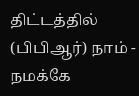திட்டத்தில் (பிபிஆர்) நாம் - நமக்கே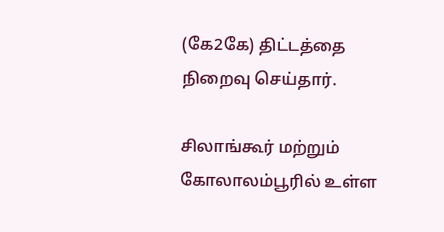(கே2கே) திட்டத்தை நிறைவு செய்தார்.

சிலாங்கூர் மற்றும் கோலாலம்பூரில் உள்ள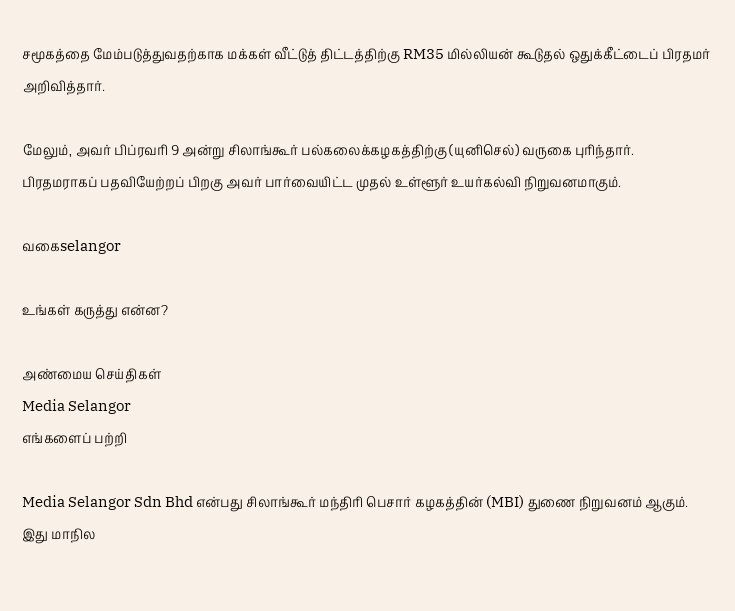சமூகத்தை மேம்படுத்துவதற்காக மக்கள் வீட்டுத் திட்டத்திற்கு RM35 மில்லியன் கூடுதல் ஒதுக்கீட்டைப் பிரதமர் அறிவித்தார்.

மேலும், அவர் பிப்ரவரி 9 அன்று சிலாங்கூர் பல்கலைக்கழகத்திற்கு (யுனிசெல்) வருகை புரிந்தார். பிரதமராகப் பதவியேற்றப் பிறகு அவர் பார்வையிட்ட முதல் உள்ளூர் உயர்கல்வி நிறுவனமாகும்.

வகைselangor

உங்கள் கருத்து என்ன?

அண்மைய செய்திகள்
Media Selangor
எங்களைப் பற்றி

Media Selangor Sdn Bhd என்பது சிலாங்கூர் மந்திரி பெசார் கழகத்தின் (MBI) துணை நிறுவனம் ஆகும். இது மாநில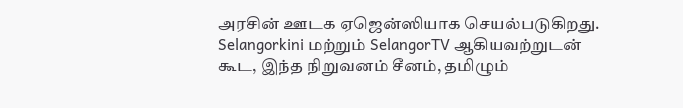அரசின் ஊடக ஏஜென்ஸியாக செயல்படுகிறது. Selangorkini மற்றும் SelangorTV ஆகியவற்றுடன் கூட, இந்த நிறுவனம் சீனம், தமிழும்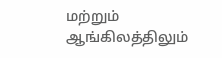மற்றும் ஆங்கிலத்திலும்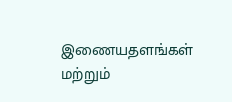இணையதளங்கள் மற்றும்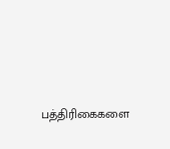பத்திரிகைகளை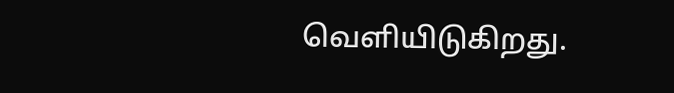வெளியிடுகிறது.